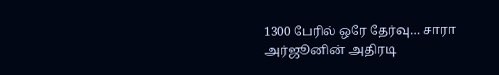1300 பேரில் ஒரே தேர்வு… சாரா அர்ஜூனின் அதிரடி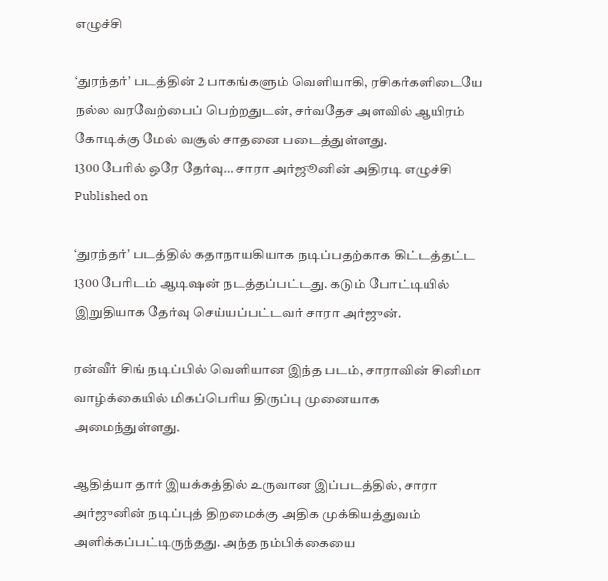எழுச்சி

‘துரந்தர்’ படத்தின் 2 பாகங்களும் வெளியாகி, ரசிகர்களிடையே நல்ல வரவேற்பைப் பெற்றதுடன், சர்வதேச அளவில் ஆயிரம் கோடிக்கு மேல் வசூல் சாதனை படைத்துள்ளது.
1300 பேரில் ஒரே தேர்வு… சாரா அர்ஜூனின் அதிரடி எழுச்சி
Published on

‘துரந்தர்’ படத்தில் கதாநாயகியாக நடிப்பதற்காக கிட்டத்தட்ட 1300 பேரிடம் ஆடிஷன் நடத்தப்பட்டது. கடும் போட்டியில் இறுதியாக தேர்வு செய்யப்பட்டவர் சாரா அர்ஜுன்.

ரன்வீர் சிங் நடிப்பில் வெளியான இந்த படம், சாராவின் சினிமா வாழ்க்கையில் மிகப்பெரிய திருப்பு முனையாக அமைந்துள்ளது.

ஆதித்யா தார் இயக்கத்தில் உருவான இப்படத்தில், சாரா அர்ஜுனின் நடிப்புத் திறமைக்கு அதிக முக்கியத்துவம் அளிக்கப்பட்டிருந்தது. அந்த நம்பிக்கையை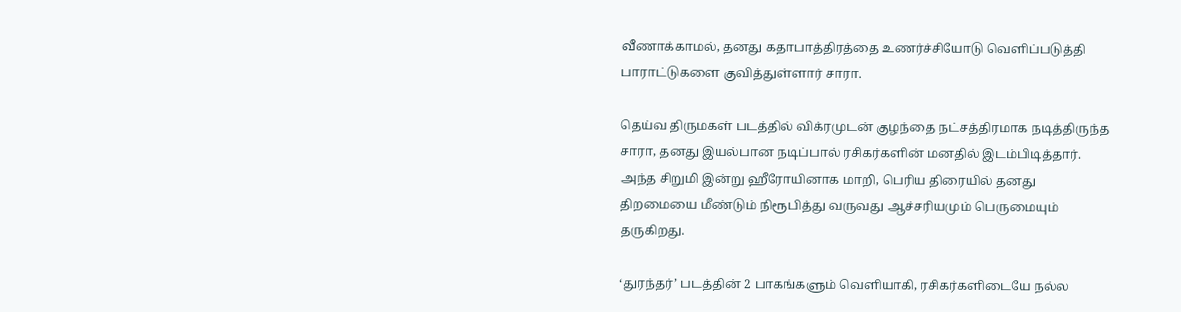வீணாக்காமல், தனது கதாபாத்திரத்தை உணர்ச்சியோடு வெளிப்படுத்தி பாராட்டுகளை குவித்துள்ளார் சாரா.

தெய்வ திருமகள் படத்தில் விக்ரமுடன் குழந்தை நட்சத்திரமாக நடித்திருந்த சாரா, தனது இயல்பான நடிப்பால் ரசிகர்களின் மனதில் இடம்பிடித்தார். அந்த சிறுமி இன்று ஹீரோயினாக மாறி, பெரிய திரையில் தனது திறமையை மீண்டும் நிரூபித்து வருவது ஆச்சரியமும் பெருமையும் தருகிறது.

‘துரந்தர்’ படத்தின் 2 பாகங்களும் வெளியாகி, ரசிகர்களிடையே நல்ல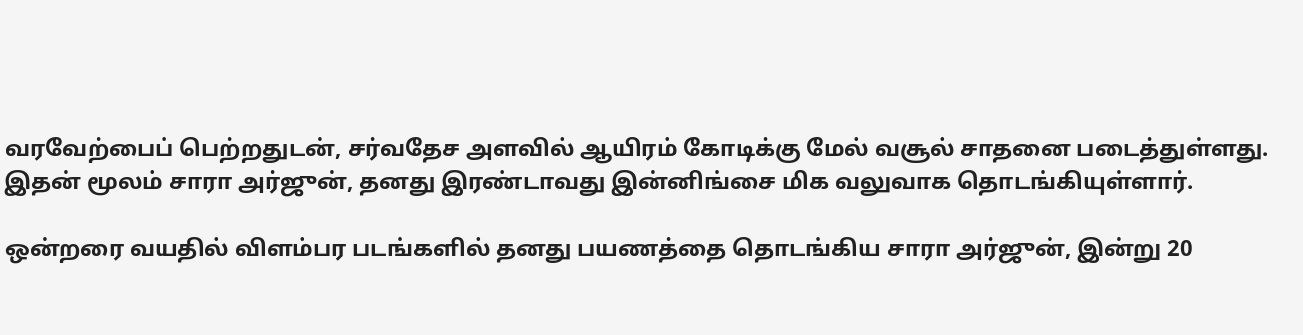வரவேற்பைப் பெற்றதுடன், சர்வதேச அளவில் ஆயிரம் கோடிக்கு மேல் வசூல் சாதனை படைத்துள்ளது. இதன் மூலம் சாரா அர்ஜுன், தனது இரண்டாவது இன்னிங்சை மிக வலுவாக தொடங்கியுள்ளார்.

ஒன்றரை வயதில் விளம்பர படங்களில் தனது பயணத்தை தொடங்கிய சாரா அர்ஜுன், இன்று 20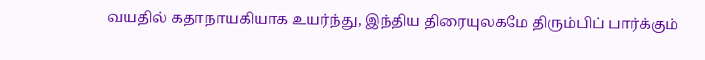வயதில் கதாநாயகியாக உயர்ந்து, இந்திய திரையுலகமே திரும்பிப் பார்க்கும்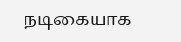நடிகையாக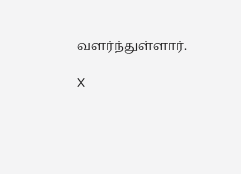வளர்ந்துள்ளார்.

X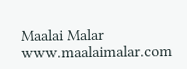Maalai Malar
www.maalaimalar.com